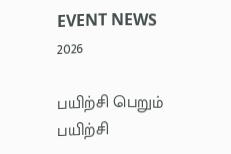EVENT NEWS 2026

பயிற்சி பெறும் பயிற்சி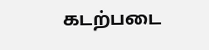கடற்படை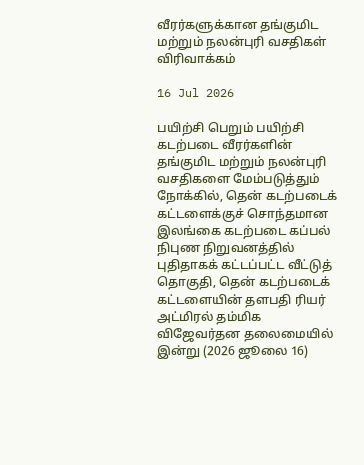வீரர்களுக்கான தங்குமிட மற்றும் நலன்புரி வசதிகள் விரிவாக்கம்

16 Jul 2026

பயிற்சி பெறும் பயிற்சி கடற்படை வீரர்களின் தங்குமிட மற்றும் நலன்புரி வசதிகளை மேம்படுத்தும் நோக்கில், தென் கடற்படைக் கட்டளைக்குச் சொந்தமான இலங்கை கடற்படை கப்பல் நிபுண நிறுவனத்தில் புதிதாகக் கட்டப்பட்ட வீட்டுத் தொகுதி, தென் கடற்படைக் கட்டளையின் தளபதி ரியர் அட்மிரல் தம்மிக விஜேவர்தன தலைமையில் இன்று (2026 ஜூலை 16)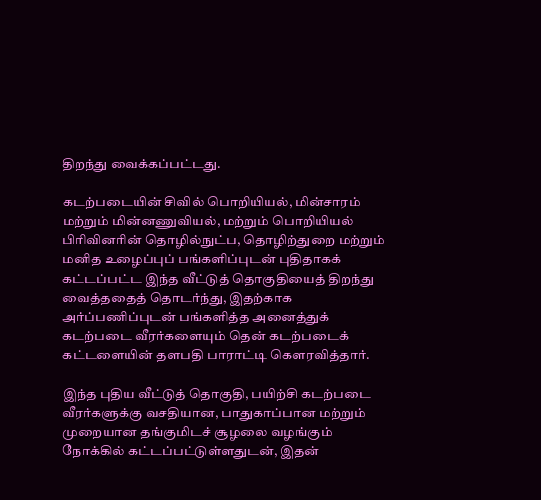திறந்து வைக்கப்பட்டது.

கடற்படையின் சிவில் பொறியியல், மின்சாரம் மற்றும் மின்னணுவியல், மற்றும் பொறியியல் பிரிவினரின் தொழில்நுட்ப, தொழிற்துறை மற்றும் மனித உழைப்புப் பங்களிப்புடன் புதிதாகக் கட்டப்பட்ட இந்த வீட்டுத் தொகுதியைத் திறந்து வைத்ததைத் தொடர்ந்து, இதற்காக அர்ப்பணிப்புடன் பங்களித்த அனைத்துக் கடற்படை வீரர்களையும் தென் கடற்படைக் கட்டளையின் தளபதி பாராட்டி கௌரவித்தார்.

இந்த புதிய வீட்டுத் தொகுதி, பயிற்சி கடற்படை வீரர்களுக்கு வசதியான, பாதுகாப்பான மற்றும் முறையான தங்குமிடச் சூழலை வழங்கும் நோக்கில் கட்டப்பட்டுள்ளதுடன், இதன்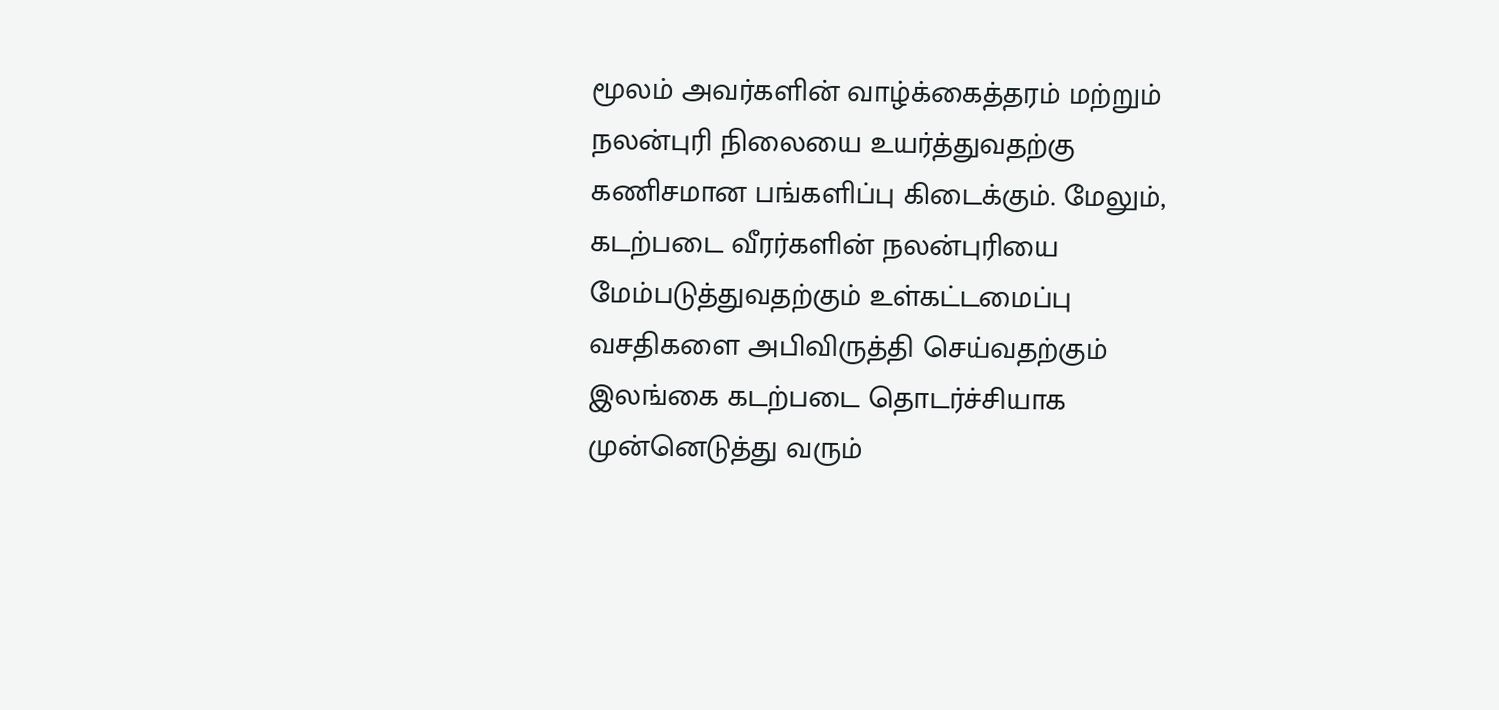மூலம் அவர்களின் வாழ்க்கைத்தரம் மற்றும் நலன்புரி நிலையை உயர்த்துவதற்கு கணிசமான பங்களிப்பு கிடைக்கும். மேலும், கடற்படை வீரர்களின் நலன்புரியை மேம்படுத்துவதற்கும் உள்கட்டமைப்பு வசதிகளை அபிவிருத்தி செய்வதற்கும் இலங்கை கடற்படை தொடர்ச்சியாக முன்னெடுத்து வரும்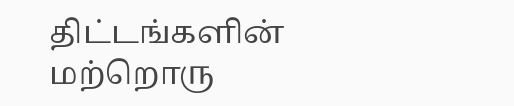திட்டங்களின் மற்றொரு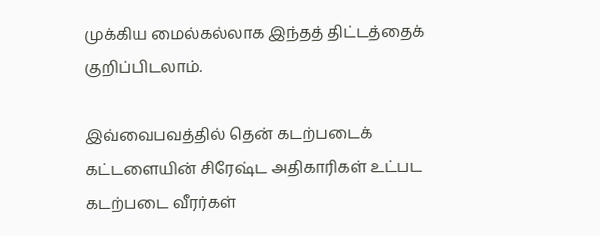முக்கிய மைல்கல்லாக இந்தத் திட்டத்தைக் குறிப்பிடலாம்.

இவ்வைபவத்தில் தென் கடற்படைக் கட்டளையின் சிரேஷ்ட அதிகாரிகள் உட்பட கடற்படை வீரர்கள்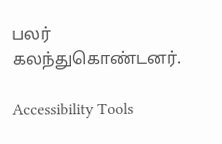பலர் கலந்துகொண்டனர்.

Accessibility Tools